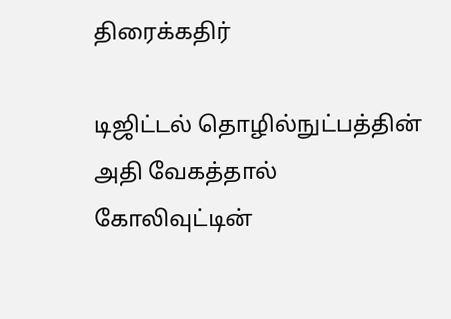திரைக்கதிர்

டிஜிட்டல் தொழில்நுட்பத்தின் அதி வேகத்தால் கோலிவுட்டின்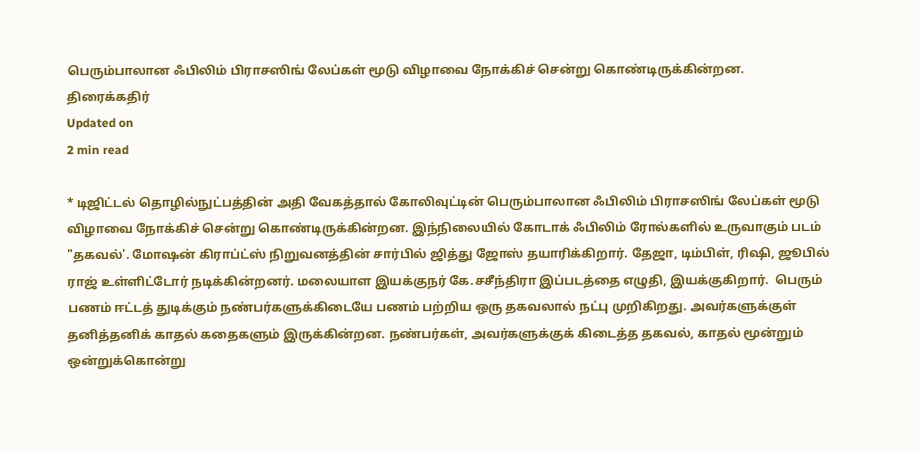பெரும்பாலான ஃபிலிம் பிராசஸிங் லேப்கள் மூடு விழாவை நோக்கிச் சென்று கொண்டிருக்கின்றன.
திரைக்கதிர்
Updated on
2 min read

* டிஜிட்டல் தொழில்நுட்பத்தின் அதி வேகத்தால் கோலிவுட்டின் பெரும்பாலான ஃபிலிம் பிராசஸிங் லேப்கள் மூடு விழாவை நோக்கிச் சென்று கொண்டிருக்கின்றன. இந்நிலையில் கோடாக் ஃபிலிம் ரோல்களில் உருவாகும் படம் "தகவல்'. மோஷன் கிராப்ட்ஸ் நிறுவனத்தின் சார்பில் ஜித்து ஜோஸ் தயாரிக்கிறார். தேஜா, டிம்பிள், ரிஷி, ஜூபில் ராஜ் உள்ளிட்டோர் நடிக்கின்றனர். மலையாள இயக்குநர் கே.சசீந்திரா இப்படத்தை எழுதி, இயக்குகிறார்.  பெரும் பணம் ஈட்டத் துடிக்கும் நண்பர்களுக்கிடையே பணம் பற்றிய ஒரு தகவலால் நட்பு முறிகிறது. அவர்களுக்குள் தனித்தனிக் காதல் கதைகளும் இருக்கின்றன. நண்பர்கள், அவர்களுக்குக் கிடைத்த தகவல், காதல் மூன்றும் ஒன்றுக்கொன்று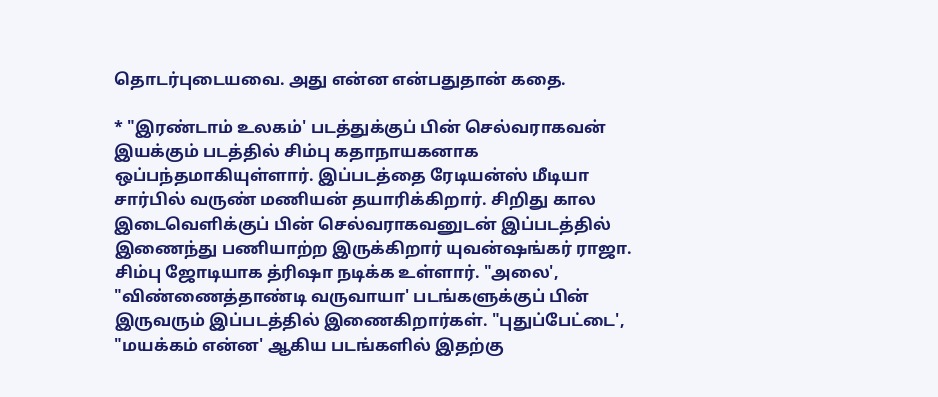தொடர்புடையவை. அது என்ன என்பதுதான் கதை.

* "இரண்டாம் உலகம்' படத்துக்குப் பின் செல்வராகவன் இயக்கும் படத்தில் சிம்பு கதாநாயகனாக ஒப்பந்தமாகியுள்ளார். இப்படத்தை ரேடியன்ஸ் மீடியா சார்பில் வருண் மணியன் தயாரிக்கிறார். சிறிது கால இடைவெளிக்குப் பின் செல்வராகவனுடன் இப்படத்தில் இணைந்து பணியாற்ற இருக்கிறார் யுவன்ஷங்கர் ராஜா. சிம்பு ஜோடியாக த்ரிஷா நடிக்க உள்ளார். "அலை', "விண்ணைத்தாண்டி வருவாயா' படங்களுக்குப் பின் இருவரும் இப்படத்தில் இணைகிறார்கள். "புதுப்பேட்டை', "மயக்கம் என்ன' ஆகிய படங்களில் இதற்கு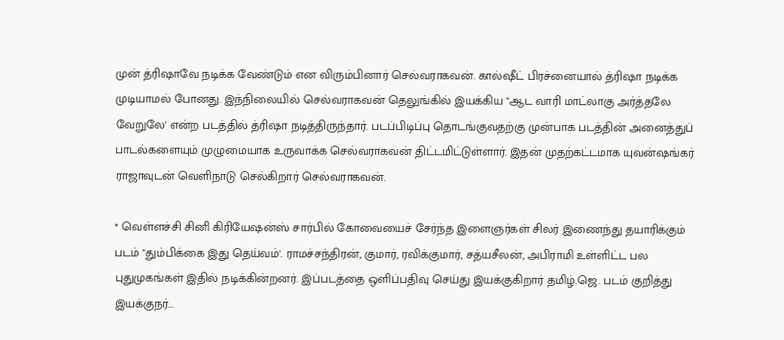முன் த்ரிஷாவே நடிக்க வேண்டும் என விரும்பினார் செல்வராகவன். கால்ஷீட் பிரச்னையால் த்ரிஷா நடிக்க முடியாமல் போனது. இந்நிலையில் செல்வராகவன் தெலுங்கில் இயக்கிய "ஆட வாரி மாட்லாகு அர்த்தலே வேறுலே' என்ற படத்தில் த்ரிஷா நடித்திருந்தார். படப்பிடிப்பு தொடங்குவதற்கு முன்பாக படத்தின் அனைத்துப் பாடல்களையும் முழுமையாக உருவாக்க செல்வராகவன் திட்டமிட்டுள்ளார். இதன் முதற்கட்டமாக யுவன்ஷங்கர் ராஜாவுடன் வெளிநாடு செல்கிறார் செல்வராகவன்.

* வெள்ளச்சி சினி கிரியேஷன்ஸ் சார்பில் கோவையைச் சேர்ந்த இளைஞர்கள் சிலர் இணைந்து தயாரிக்கும் படம் "தும்பிக்கை இது தெய்வம்'. ராமச்சந்திரன், குமார், ரவிக்குமார், சத்யசீலன், அபிராமி உள்ளிட்ட பல புதுமுகங்கள் இதில் நடிக்கின்றனர். இப்படத்தை ஒளிப்பதிவு செய்து இயக்குகிறார் தமிழ்.ஜெ. படம் குறித்து இயக்குநர்...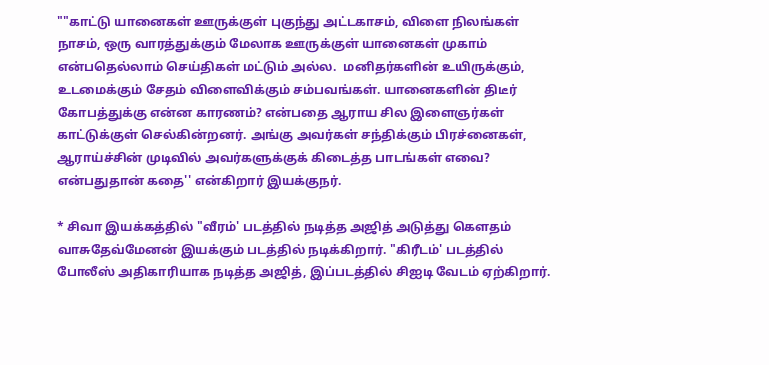""காட்டு யானைகள் ஊருக்குள் புகுந்து அட்டகாசம், விளை நிலங்கள் நாசம், ஒரு வாரத்துக்கும் மேலாக ஊருக்குள் யானைகள் முகாம் என்பதெல்லாம் செய்திகள் மட்டும் அல்ல.  மனிதர்களின் உயிருக்கும், உடமைக்கும் சேதம் விளைவிக்கும் சம்பவங்கள். யானைகளின் திடீர் கோபத்துக்கு என்ன காரணம்? என்பதை ஆராய சில இளைஞர்கள் காட்டுக்குள் செல்கின்றனர். அங்கு அவர்கள் சந்திக்கும் பிரச்னைகள், ஆராய்ச்சின் முடிவில் அவர்களுக்குக் கிடைத்த பாடங்கள் எவை? என்பதுதான் கதை'' என்கிறார் இயக்குநர்.

* சிவா இயக்கத்தில் "வீரம்' படத்தில் நடித்த அஜித் அடுத்து கௌதம் வாசுதேவ்மேனன் இயக்கும் படத்தில் நடிக்கிறார். "கிரீடம்' படத்தில் போலீஸ் அதிகாரியாக நடித்த அஜித், இப்படத்தில் சிஐடி வேடம் ஏற்கிறார்.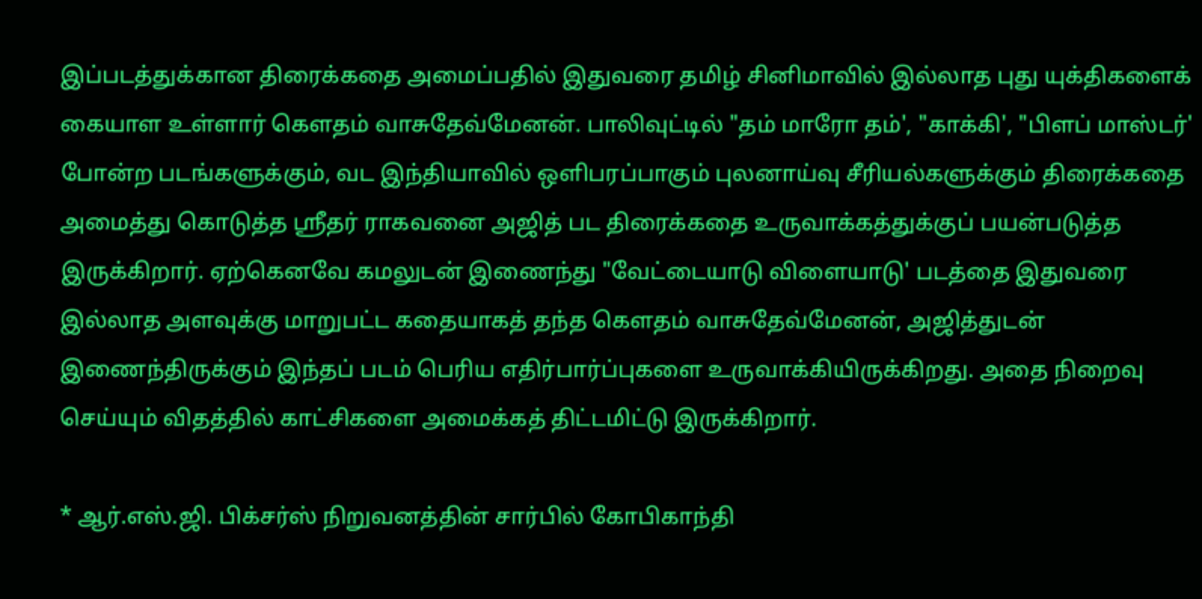இப்படத்துக்கான திரைக்கதை அமைப்பதில் இதுவரை தமிழ் சினிமாவில் இல்லாத புது யுக்திகளைக் கையாள உள்ளார் கௌதம் வாசுதேவ்மேனன். பாலிவுட்டில் "தம் மாரோ தம்', "காக்கி', "பிளப் மாஸ்டர்' போன்ற படங்களுக்கும், வட இந்தியாவில் ஒளிபரப்பாகும் புலனாய்வு சீரியல்களுக்கும் திரைக்கதை அமைத்து கொடுத்த ஸ்ரீதர் ராகவனை அஜித் பட திரைக்கதை உருவாக்கத்துக்குப் பயன்படுத்த இருக்கிறார். ஏற்கெனவே கமலுடன் இணைந்து "வேட்டையாடு விளையாடு' படத்தை இதுவரை இல்லாத அளவுக்கு மாறுபட்ட கதையாகத் தந்த கௌதம் வாசுதேவ்மேனன், அஜித்துடன் இணைந்திருக்கும் இந்தப் படம் பெரிய எதிர்பார்ப்புகளை உருவாக்கியிருக்கிறது. அதை நிறைவு செய்யும் விதத்தில் காட்சிகளை அமைக்கத் திட்டமிட்டு இருக்கிறார்.

* ஆர்.எஸ்.ஜி. பிக்சர்ஸ் நிறுவனத்தின் சார்பில் கோபிகாந்தி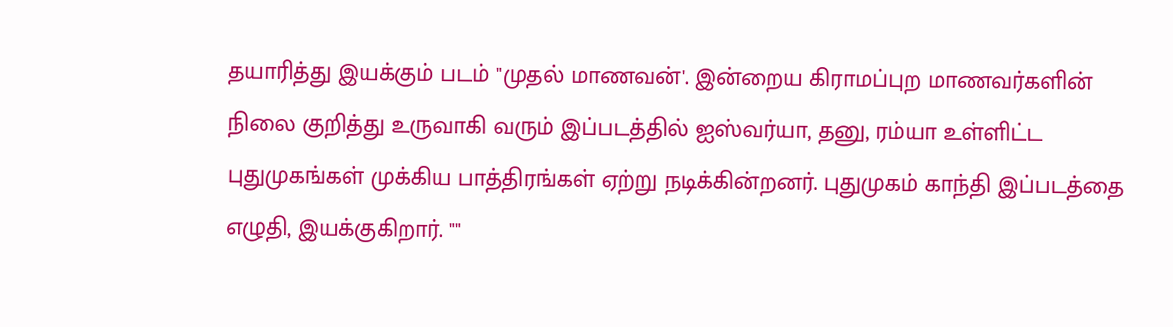தயாரித்து இயக்கும் படம் "முதல் மாணவன்'. இன்றைய கிராமப்புற மாணவர்களின் நிலை குறித்து உருவாகி வரும் இப்படத்தில் ஐஸ்வர்யா, தனு, ரம்யா உள்ளிட்ட புதுமுகங்கள் முக்கிய பாத்திரங்கள் ஏற்று நடிக்கின்றனர். புதுமுகம் காந்தி இப்படத்தை எழுதி, இயக்குகிறார். ""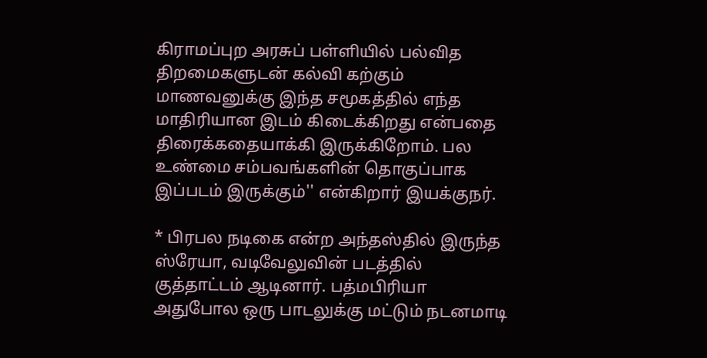கிராமப்புற அரசுப் பள்ளியில் பல்வித திறமைகளுடன் கல்வி கற்கும் மாணவனுக்கு இந்த சமூகத்தில் எந்த மாதிரியான இடம் கிடைக்கிறது என்பதை திரைக்கதையாக்கி இருக்கிறோம். பல உண்மை சம்பவங்களின் தொகுப்பாக இப்படம் இருக்கும்'' என்கிறார் இயக்குநர்.

* பிரபல நடிகை என்ற அந்தஸ்தில் இருந்த ஸ்ரேயா, வடிவேலுவின் படத்தில் குத்தாட்டம் ஆடினார். பத்மபிரியா அதுபோல ஒரு பாடலுக்கு மட்டும் நடனமாடி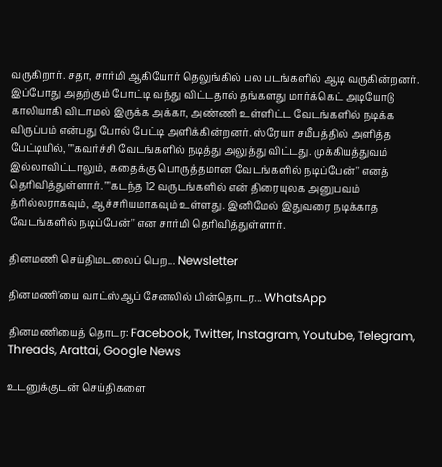வருகிறார். சதா, சார்மி ஆகியோர் தெலுங்கில் பல படங்களில் ஆடி வருகின்றனர். இப்போது அதற்கும் போட்டி வந்து விட்டதால் தங்களது மார்க்கெட் அடியோடு காலியாகி விடாமல் இருக்க அக்கா, அண்ணி உள்ளிட்ட வேடங்களில் நடிக்க விருப்பம் என்பது போல் பேட்டி அளிக்கின்றனர். ஸ்ரேயா சமீபத்தில் அளித்த பேட்டியில், ""கவர்ச்சி வேடங்களில் நடித்து அலுத்து விட்டது. முக்கியத்துவம் இல்லாவிட்டாலும், கதைக்கு பொருத்தமான வேடங்களில் நடிப்பேன்'' எனத் தெரிவித்துள்ளார். ""கடந்த 12 வருடங்களில் என் திரையுலக அனுபவம் த்ரில்லராகவும், ஆச்சரியமாகவும் உள்ளது. இனிமேல் இதுவரை நடிக்காத வேடங்களில் நடிப்பேன்'' என சார்மி தெரிவித்துள்ளார்.

தினமணி செய்திமடலைப் பெற... Newsletter

தினமணி'யை வாட்ஸ்ஆப் சேனலில் பின்தொடர... WhatsApp

தினமணியைத் தொடர: Facebook, Twitter, Instagram, Youtube, Telegram, Threads, Arattai, Google News

உடனுக்குடன் செய்திகளை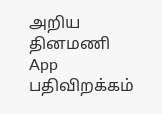அறிய தினமணி App பதிவிறக்கம்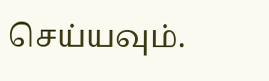செய்யவும்.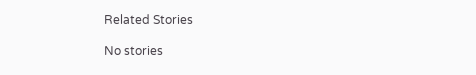Related Stories

No stories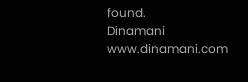found.
Dinamani
www.dinamani.com